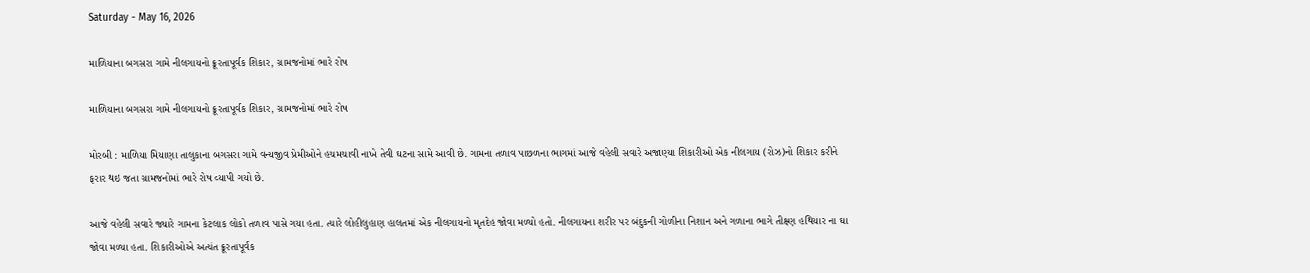Saturday - May 16, 2026

માળિયાના બગસરા ગામે નીલગાયનો ક્રૂરતાપૂર્વક શિકાર, ગ્રામજનોમાં ભારે રોષ

માળિયાના બગસરા ગામે નીલગાયનો ક્રૂરતાપૂર્વક શિકાર, ગ્રામજનોમાં ભારે રોષ

મોરબી : માળિયા મિયાણા તાલુકાના બગસરા ગામે વન્યજીવ પ્રેમીઓને હચમચાવી નાખે તેવી ઘટના સામે આવી છે. ગામના તળાવ પાછળના ભાગમાં આજે વહેલી સવારે અજાણ્યા શિકારીઓ એક નીલગાય (રોઝ)નો શિકાર કરીને ફરાર થઇ જતા ગ્રામજનોમાં ભારે રોષ વ્યાપી ગયો છે.

આજે વહેલી સવારે જ્યારે ગામના કેટલાક લોકો તળાવ પાસે ગયા હતા. ત્યારે લોહીલુહાણ હાલતમાં એક નીલગાયનો મૃતદેહ જોવા મળ્યો હતો. નીલગાયના શરીર પર બંદુકની ગોળીના નિશાન અને ગળાના ભાગે તીક્ષ્ણ હથિયાર ના ઘા જોવા મળ્યા હતા. શિકારીઓએ અત્યંત ક્રૂરતાપૂર્વક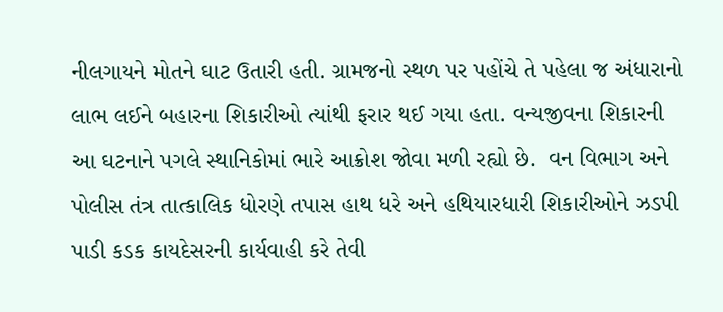નીલગાયને મોતને ઘાટ ઉતારી હતી. ગ્રામજનો સ્થળ પર પહોંચે તે પહેલા જ અંધારાનો લાભ લઈને બહારના શિકારીઓ ત્યાંથી ફરાર થઈ ગયા હતા. વન્યજીવના શિકારની આ ઘટનાને પગલે સ્થાનિકોમાં ભારે આક્રોશ જોવા મળી રહ્યો છે.  વન વિભાગ અને પોલીસ તંત્ર તાત્કાલિક ધોરણે તપાસ હાથ ધરે અને હથિયારધારી શિકારીઓને ઝડપી પાડી કડક કાયદેસરની કાર્યવાહી કરે તેવી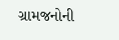ગ્રામજનોની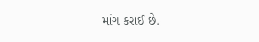માંગ કરાઈ છે.